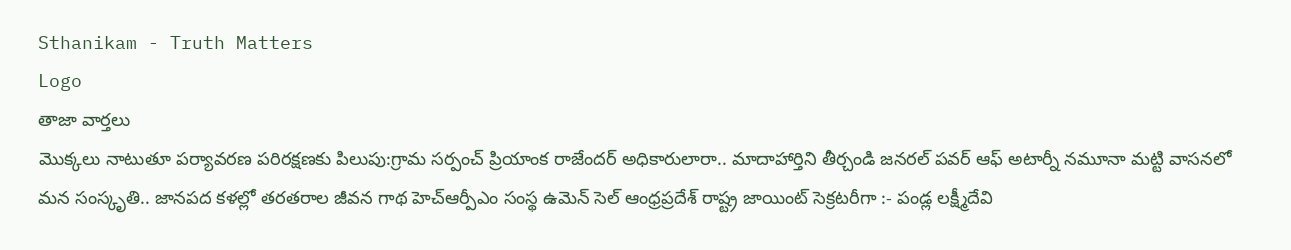Sthanikam - Truth Matters
Logo
తాజా వార్తలు
మొక్కలు నాటుతూ పర్యావరణ పరిరక్షణకు పిలుపు:గ్రామ సర్పంచ్ ప్రియాంక రాజేందర్ అధికారులారా.. మాదాహార్తిని తీర్చండి జనరల్ పవర్ ఆఫ్ అటార్నీ నమూనా మట్టి వాసనలో మన సంస్కృతి.. జానపద కళల్లో తరతరాల జీవన గాథ హెచ్ఆర్పీఎం సంస్థ ఉమెన్ సెల్ ఆంధ్రప్రదేశ్ రాష్ట్ర జాయింట్ సెక్రటరీగా :- పండ్ల లక్ష్మీదేవి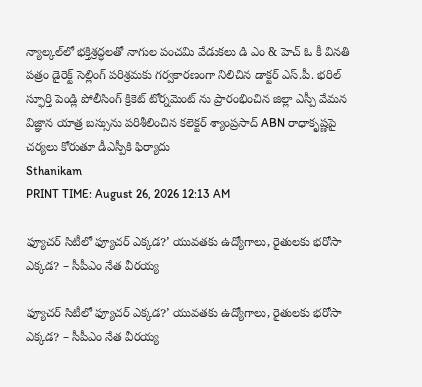న్యాల్కల్‌లో భక్తిశ్రద్ధలతో నాగుల పంచమి వేడుకలు డి ఎం & హెచ్ ఓ కీ వినతి పత్రం డైరెక్ట్ సెల్లింగ్ పరిశ్రమకు గర్వకారణంగా నిలిచిన డాక్టర్ ఎస్.పీ. భరిల్ స్ఫూర్తి పెండ్లి పోలీసింగ్ క్రికెట్ టోర్నమెంట్ ను ప్రారంభించిన జిల్లా ఎస్పీ వేమన విజ్ఞాన యాత్ర బస్సును పరిశీలించిన కలెక్టర్ శ్యాంప్రసాద్ ABN రాధాకృష్ణపై చర్యలు కోరుతూ డీఎస్పీకి ఫిర్యాదు
Sthanikam
PRINT TIME: August 26, 2026 12:13 AM

ఫ్యూచర్ సిటీలో ఫ్యూచర్ ఎక్కడ?’ యువతకు ఉద్యోగాలు, రైతులకు భరోసా ఎక్కడ? – సీపీఎం నేత వీరయ్య

ఫ్యూచర్ సిటీలో ఫ్యూచర్ ఎక్కడ?’ యువతకు ఉద్యోగాలు, రైతులకు భరోసా ఎక్కడ? – సీపీఎం నేత వీరయ్య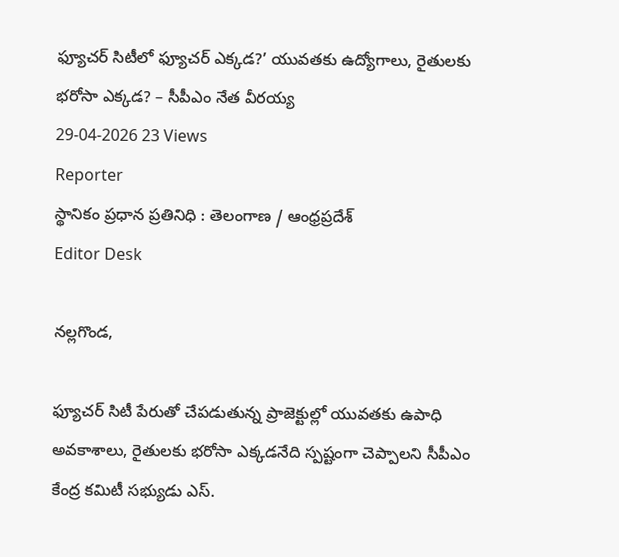ఫ్యూచర్ సిటీలో ఫ్యూచర్ ఎక్కడ?’ యువతకు ఉద్యోగాలు, రైతులకు భరోసా ఎక్కడ? – సీపీఎం నేత వీరయ్య
29-04-2026 23 Views
Reporter
స్థానికం ప్రధాన ప్రతినిధి : తెలంగాణ / ఆంధ్రప్రదేశ్
Editor Desk

నల్లగొండ,

ఫ్యూచర్ సిటీ పేరుతో చేపడుతున్న ప్రాజెక్టుల్లో యువతకు ఉపాధి అవకాశాలు, రైతులకు భరోసా ఎక్కడనేది స్పష్టంగా చెప్పాలని సీపీఎం కేంద్ర కమిటీ సభ్యుడు ఎస్.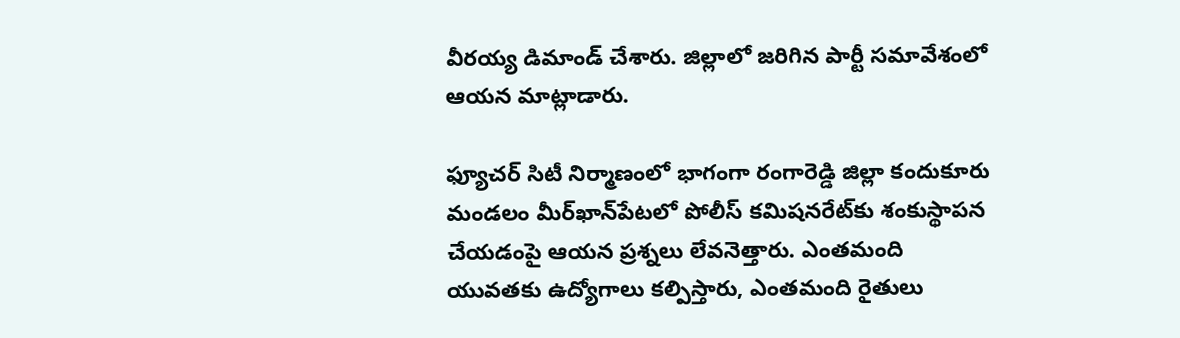వీరయ్య డిమాండ్ చేశారు. జిల్లాలో జరిగిన పార్టీ సమావేశంలో ఆయన మాట్లాడారు.

ఫ్యూచర్ సిటీ నిర్మాణంలో భాగంగా రంగారెడ్డి జిల్లా కందుకూరు మండలం మీర్‌ఖాన్‌పేటలో పోలీస్ కమిషనరేట్‌కు శంకుస్థాపన చేయడంపై ఆయన ప్రశ్నలు లేవనెత్తారు. ఎంతమంది యువతకు ఉద్యోగాలు కల్పిస్తారు, ఎంతమంది రైతులు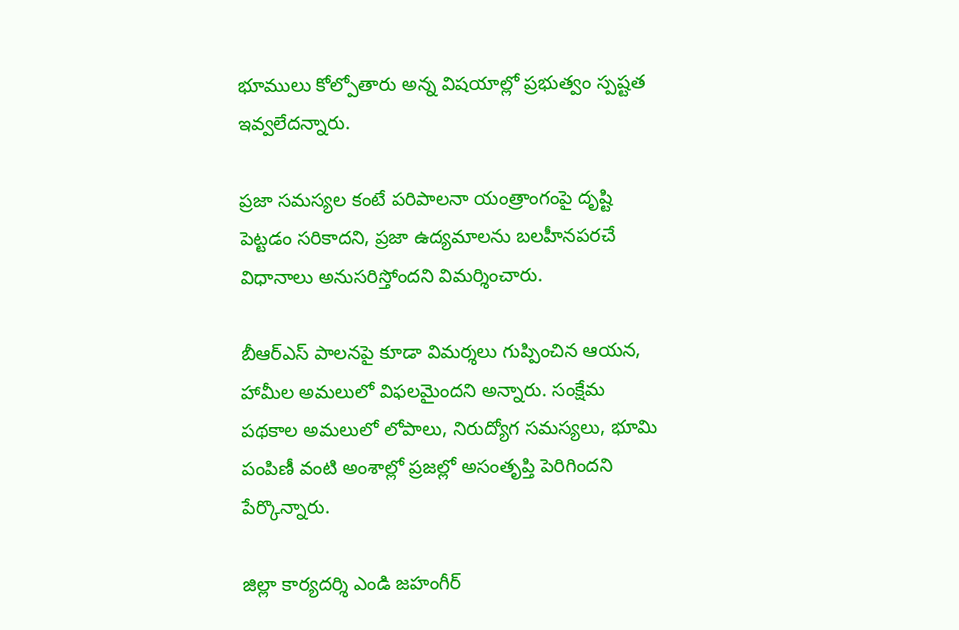భూములు కోల్పోతారు అన్న విషయాల్లో ప్రభుత్వం స్పష్టత ఇవ్వలేదన్నారు.

ప్రజా సమస్యల కంటే పరిపాలనా యంత్రాంగంపై దృష్టి పెట్టడం సరికాదని, ప్రజా ఉద్యమాలను బలహీనపరచే విధానాలు అనుసరిస్తోందని విమర్శించారు.

బీఆర్‌ఎస్ పాలనపై కూడా విమర్శలు గుప్పించిన ఆయన, హామీల అమలులో విఫలమైందని అన్నారు. సంక్షేమ పథకాల అమలులో లోపాలు, నిరుద్యోగ సమస్యలు, భూమి పంపిణీ వంటి అంశాల్లో ప్రజల్లో అసంతృప్తి పెరిగిందని పేర్కొన్నారు.

జిల్లా కార్యదర్శి ఎండి జహంగీర్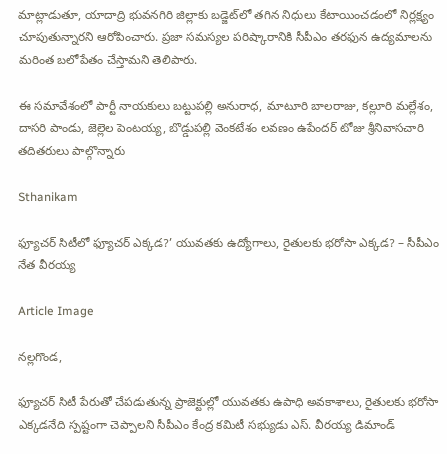మాట్లాడుతూ, యాదాద్రి భువనగిరి జిల్లాకు బడ్జెట్‌లో తగిన నిధులు కేటాయించడంలో నిర్లక్ష్యం చూపుతున్నారని ఆరోపించారు. ప్రజా సమస్యల పరిష్కారానికి సీపీఎం తరఫున ఉద్యమాలను మరింత బలోపేతం చేస్తామని తెలిపారు.

ఈ సమావేశంలో పార్టీ నాయకులు బట్టుపల్లి అనురాధ, మాటూరి బాలరాజు, కల్లూరి మల్లేశం, దాసరి పాండు, జెల్లెల పెంటయ్య, బొడ్డుపల్లి వెంకటేశం లవణం ఉపేందర్ టోజు శ్రీనివాసచారి తదితరులు పాల్గొన్నారు

Sthanikam

ఫ్యూచర్ సిటీలో ఫ్యూచర్ ఎక్కడ?’ యువతకు ఉద్యోగాలు, రైతులకు భరోసా ఎక్కడ? – సీపీఎం నేత వీరయ్య

Article Image

నల్లగొండ,

ఫ్యూచర్ సిటీ పేరుతో చేపడుతున్న ప్రాజెక్టుల్లో యువతకు ఉపాధి అవకాశాలు, రైతులకు భరోసా ఎక్కడనేది స్పష్టంగా చెప్పాలని సీపీఎం కేంద్ర కమిటీ సభ్యుడు ఎస్. వీరయ్య డిమాండ్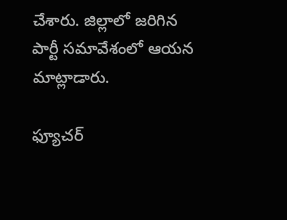చేశారు. జిల్లాలో జరిగిన పార్టీ సమావేశంలో ఆయన మాట్లాడారు.

ఫ్యూచర్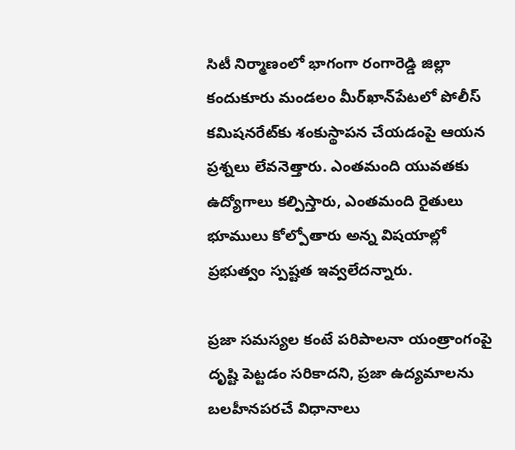సిటీ నిర్మాణంలో భాగంగా రంగారెడ్డి జిల్లా కందుకూరు మండలం మీర్‌ఖాన్‌పేటలో పోలీస్ కమిషనరేట్‌కు శంకుస్థాపన చేయడంపై ఆయన ప్రశ్నలు లేవనెత్తారు. ఎంతమంది యువతకు ఉద్యోగాలు కల్పిస్తారు, ఎంతమంది రైతులు భూములు కోల్పోతారు అన్న విషయాల్లో ప్రభుత్వం స్పష్టత ఇవ్వలేదన్నారు.

ప్రజా సమస్యల కంటే పరిపాలనా యంత్రాంగంపై దృష్టి పెట్టడం సరికాదని, ప్రజా ఉద్యమాలను బలహీనపరచే విధానాలు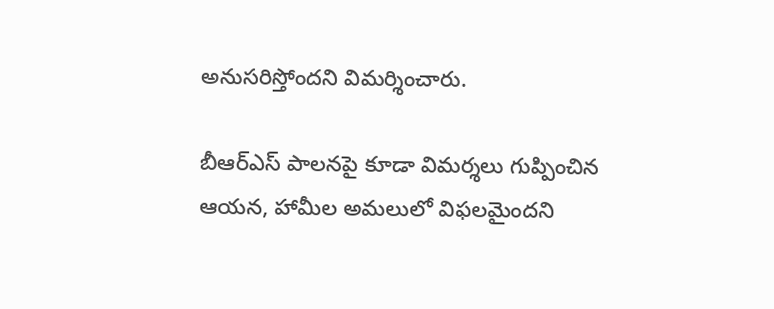అనుసరిస్తోందని విమర్శించారు.

బీఆర్‌ఎస్ పాలనపై కూడా విమర్శలు గుప్పించిన ఆయన, హామీల అమలులో విఫలమైందని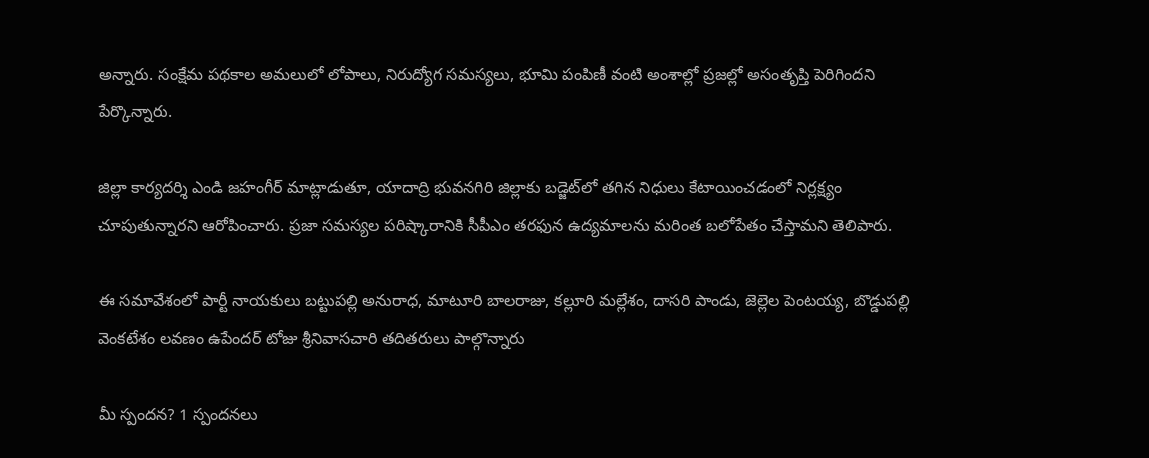అన్నారు. సంక్షేమ పథకాల అమలులో లోపాలు, నిరుద్యోగ సమస్యలు, భూమి పంపిణీ వంటి అంశాల్లో ప్రజల్లో అసంతృప్తి పెరిగిందని పేర్కొన్నారు.

జిల్లా కార్యదర్శి ఎండి జహంగీర్ మాట్లాడుతూ, యాదాద్రి భువనగిరి జిల్లాకు బడ్జెట్‌లో తగిన నిధులు కేటాయించడంలో నిర్లక్ష్యం చూపుతున్నారని ఆరోపించారు. ప్రజా సమస్యల పరిష్కారానికి సీపీఎం తరఫున ఉద్యమాలను మరింత బలోపేతం చేస్తామని తెలిపారు.

ఈ సమావేశంలో పార్టీ నాయకులు బట్టుపల్లి అనురాధ, మాటూరి బాలరాజు, కల్లూరి మల్లేశం, దాసరి పాండు, జెల్లెల పెంటయ్య, బొడ్డుపల్లి వెంకటేశం లవణం ఉపేందర్ టోజు శ్రీనివాసచారి తదితరులు పాల్గొన్నారు

మీ స్పందన? 1 స్పందనలు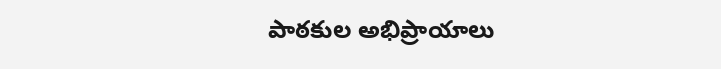పాఠకుల అభిప్రాయాలు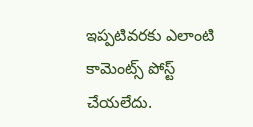ఇప్పటివరకు ఎలాంటి కామెంట్స్ పోస్ట్ చేయలేదు.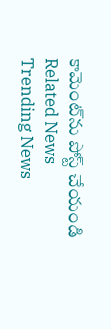కామెంట్‌ను పోస్ట్ చేయండి
Related News
Trending News